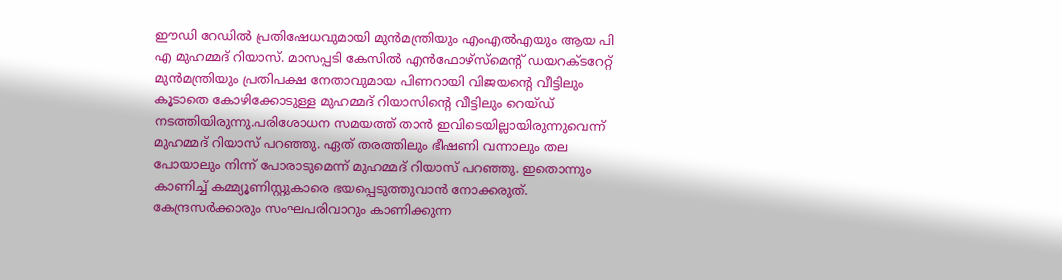ഈഡി റേഡിൽ പ്രതിഷേധവുമായി മുൻമന്ത്രിയും എംഎൽഎയും ആയ പി എ മുഹമ്മദ് റിയാസ്. മാസപ്പടി കേസിൽ എൻഫോഴ്സ്മെന്റ് ഡയറക്ടറേറ്റ് മുൻമന്ത്രിയും പ്രതിപക്ഷ നേതാവുമായ പിണറായി വിജയന്റെ വീട്ടിലും കൂടാതെ കോഴിക്കോടുള്ള മുഹമ്മദ് റിയാസിന്റെ വീട്ടിലും റെയ്ഡ് നടത്തിയിരുന്നു.പരിശോധന സമയത്ത് താൻ ഇവിടെയില്ലായിരുന്നുവെന്ന് മുഹമ്മദ് റിയാസ് പറഞ്ഞു. ഏത് തരത്തിലും ഭീഷണി വന്നാലും തല പോയാലും നിന്ന് പോരാടുമെന്ന് മുഹമ്മദ് റിയാസ് പറഞ്ഞു. ഇതൊന്നും കാണിച്ച് കമ്മ്യൂണിസ്റ്റുകാരെ ഭയപ്പെടുത്തുവാൻ നോക്കരുത്. കേന്ദ്രസർക്കാരും സംഘപരിവാറും കാണിക്കുന്ന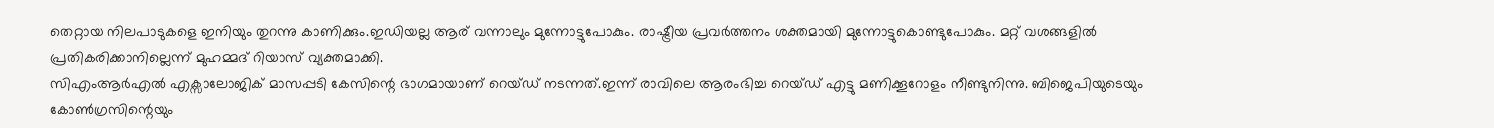തെറ്റായ നിലപാടുകളെ ഇനിയും തുറന്നു കാണിക്കും.ഇഡിയല്ല ആര് വന്നാലും മുന്നോട്ടുപോകും. രാഷ്ട്രീയ പ്രവർത്തനം ശക്തമായി മുന്നോട്ടുകൊണ്ടുപോകും. മറ്റ് വശങ്ങളിൽ പ്രതികരിക്കാനില്ലെന്ന് മുഹമ്മദ് റിയാസ് വ്യക്തമാക്കി.
സിഎംആർഎൽ എക്സാലോജിക് മാസപ്പടി കേസിന്റെ ഭാഗമായാണ് റെയ്ഡ് നടന്നത്.ഇന്ന് രാവിലെ ആരംഭിച്ച റെയ്ഡ് എട്ടു മണിക്കൂറോളം നീണ്ടുനിന്നു. ബിജെപിയുടെയും കോൺഗ്രസിന്റെയും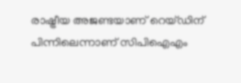രാഷ്ട്രീയ അജണ്ടയാണ് റെയ്ഡിന് പിന്നിലെന്നാണ് സിപിഐഎം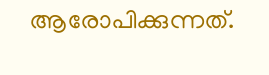ആരോപിക്കുന്നത്.